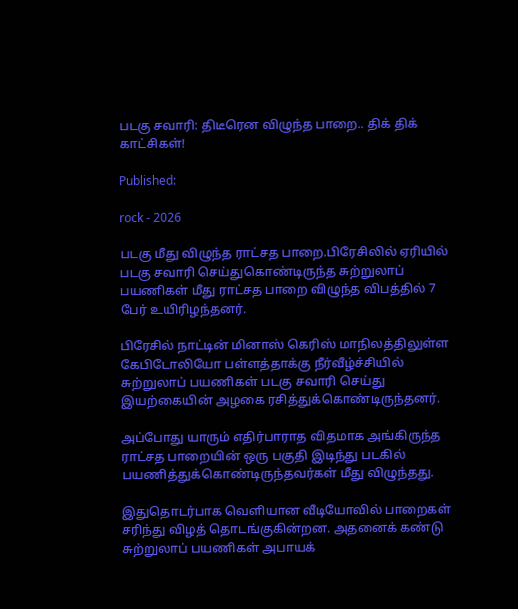படகு சவாரி: திடீரென விழுந்த பாறை.. திக் திக் காட்சிகள்!

Published:

rock - 2026

படகு மீது விழுந்த ராட்சத பாறை.பிரேசிலில் ஏரியில் படகு சவாரி செய்துகொண்டிருந்த சுற்றுலாப் பயணிகள் மீது ராட்சத பாறை விழுந்த விபத்தில் 7 பேர் உயிரிழந்தனர்.

பிரேசில் நாட்டின் மினாஸ் கெரிஸ் மாநிலத்திலுள்ள கேபிடோலியோ பள்ளத்தாக்கு நீர்வீழ்ச்சியில் சுற்றுலாப் பயணிகள் படகு சவாரி செய்து இயற்கையின் அழகை ரசித்துக்கொண்டிருந்தனர்.

அப்போது யாரும் எதிர்பாராத விதமாக அங்கிருந்த ராட்சத பாறையின் ஒரு பகுதி இடிந்து படகில் பயணித்துக்கொண்டிருந்தவர்கள் மீது விழுந்தது.

இதுதொடர்பாக வெளியான வீடியோவில் பாறைகள் சரிந்து விழத் தொடங்குகின்றன. அதனைக் கண்டு சுற்றுலாப் பயணிகள் அபாயக்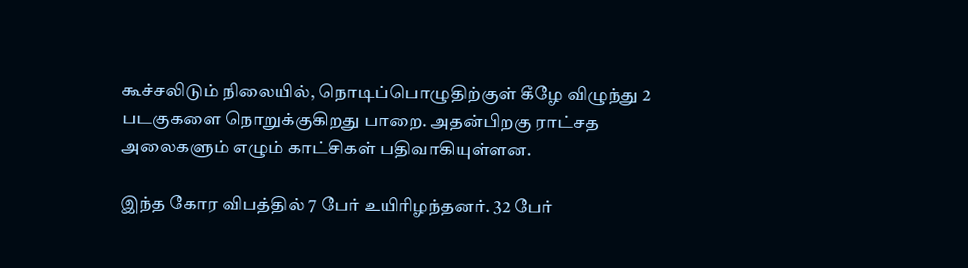கூச்சலிடும் நிலையில், நொடிப்பொழுதிற்குள் கீழே விழுந்து 2 படகுகளை நொறுக்குகிறது பாறை. அதன்பிறகு ராட்சத அலைகளும் எழும் காட்சிகள் பதிவாகியுள்ளன.

இந்த கோர விபத்தில் 7 பேர் உயிரிழந்தனர். 32 பேர்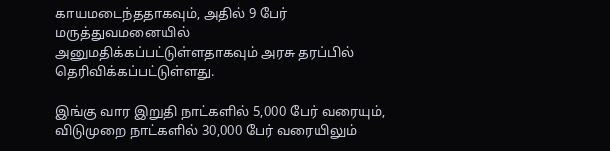காயமடைந்ததாகவும், அதில் 9 பேர் மருத்துவமனையில் அனுமதிக்கப்பட்டுள்ளதாகவும் அரசு தரப்பில் தெரிவிக்கப்பட்டுள்ளது.

இங்கு வார இறுதி நாட்களில் 5,000 பேர் வரையும், விடுமுறை நாட்களில் 30,000 பேர் வரையிலும்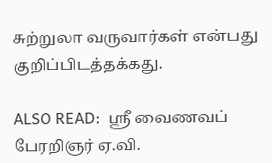சுற்றுலா வருவார்கள் என்பது குறிப்பிடத்தக்கது.

ALSO READ:  ஸ்ரீ வைணவப் பேரறிஞர் ஏ.வி.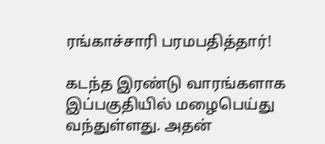ரங்காச்சாரி பரமபதித்தார்!

கடந்த இரண்டு வாரங்களாக இப்பகுதியில் மழைபெய்து வந்துள்ளது. அதன்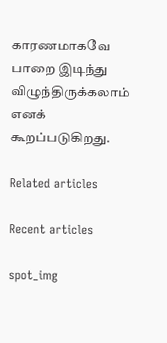காரணமாகவே பாறை இடிந்து விழுந்திருக்கலாம் எனக் கூறப்படுகிறது.

Related articles

Recent articles

spot_img